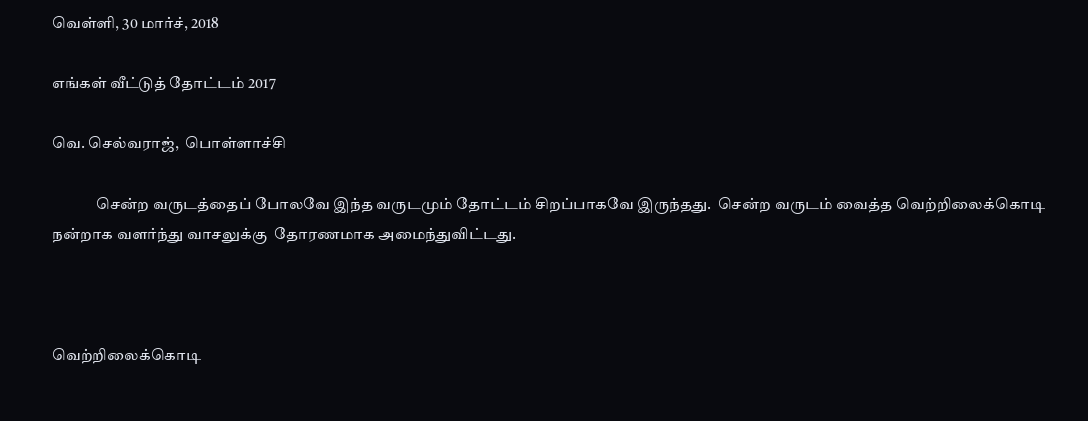வெள்ளி, 30 மார்ச், 2018

எங்கள் வீட்டுத் தோட்டம் 2017

வெ. செல்வராஜ்,  பொள்ளாச்சி

              சென்ற வருடத்தைப் போலவே இந்த வருடமும் தோட்டம் சிறப்பாகவே இருந்தது.  சென்ற வருடம் வைத்த வெற்றிலைக்கொடி நன்றாக வளர்ந்து வாசலுக்கு  தோரணமாக அமைந்துவிட்டது.



வெற்றிலைக்கொடி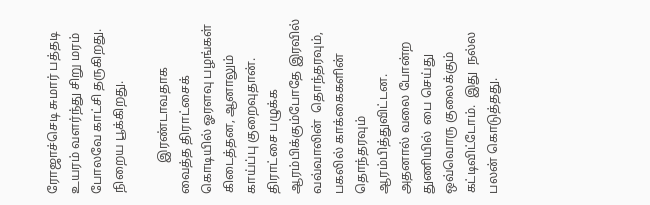ரோஜாச்செடி சுமார் பத்தடி உயரம் வளர்ந்து சிறு மரம் போலவே காட்சி தருகிறது.  நிறைய பூக்கிறது.

          இரண்டாவதாக வைத்த திராட்சைக்  கொடியில் ஓரளவு பழங்கள் கிடைத்தன, ஆனாலும் காய்ப்பு குறைவுதான்.  திராட்சை பழுக்க ஆரம்பிக்கும்போதே இரவில் வவ்வாலின்  தொந்தரவும், பகலில் காக்கைகளின் தொந்தரவும் ஆரம்பித்துவிட்டன.  அதனால் வலை போன்ற துணியில்  பை செய்து ஒவ்வொரு குலைக்கும் கட்டிவிட்டோம்.  இது  நல்ல பலன் கொடுத்தது.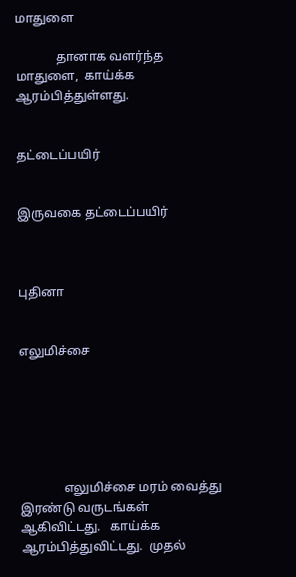மாதுளை

             தானாக வளர்ந்த மாதுளை,  காய்க்க ஆரம்பித்துள்ளது.


தட்டைப்பயிர்


இருவகை தட்டைப்பயிர்



புதினா


எலுமிச்சை






              எலுமிச்சை மரம் வைத்து இரண்டு வருடங்கள் ஆகிவிட்டது.   காய்க்க  ஆரம்பித்துவிட்டது.  முதல்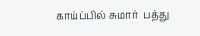காய்ப்பில் சுமார்  பத்து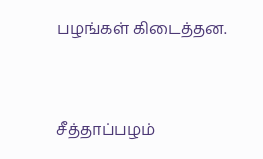பழங்கள் கிடைத்தன.


சீத்தாப்பழம்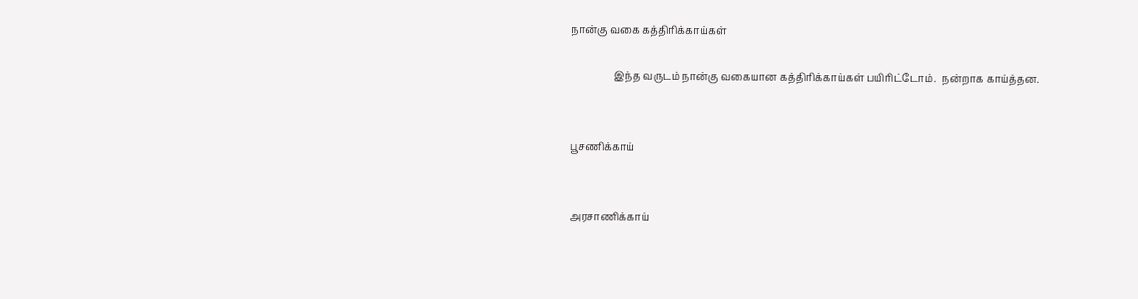நான்கு வகை கத்திரிக்காய்கள்

                 இந்த வருடம் நான்கு வகையான கத்திரிக்காய்கள் பயிரிட்டோம்.  நன்றாக காய்த்தன.


பூசணிக்காய்


அரசாணிக்காய்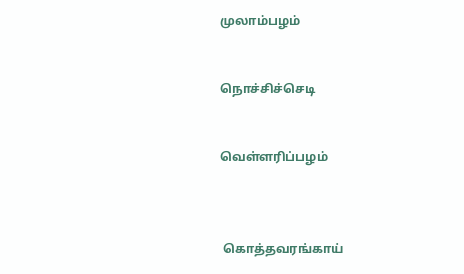முலாம்பழம்


நொச்சிச்செடி


வெள்ளரிப்பழம்



 கொத்தவரங்காய்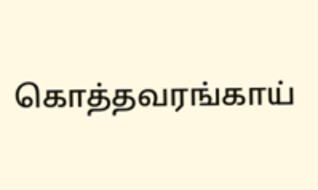கொத்தவரங்காய்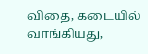விதை, கடையில் வாங்கியது,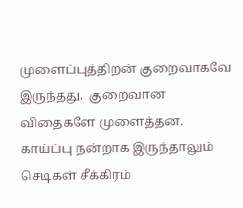முளைப்புத்திறன் குறைவாகவே இருந்தது.  குறைவான விதைகளே முளைத்தன.  காய்ப்பு நன்றாக இருந்தாலும் செடிகள் சீக்கிரம்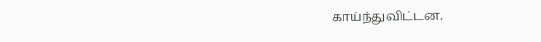காய்ந்துவிட்டன.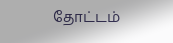தோட்டம்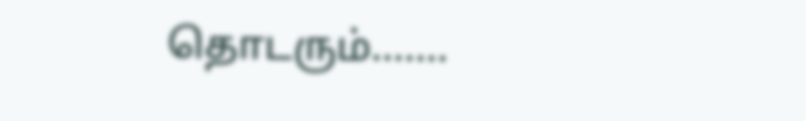தொடரும்.......